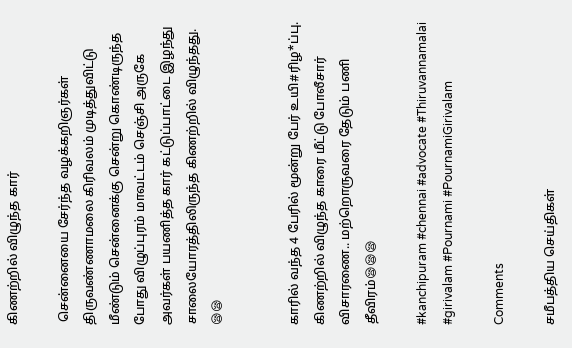கிணற்றில் விழுந்த கார்

 சென்னையை சேர்ந்த வழக்கறிஞர்கள் திருவண்ணாமலை கிரிவலம் முடித்துவிட்டு மீண்டும் சென்னைக்கு சென்று கொண்டிருந்த போது விழுப்புரம் மாவட்டம் செஞ்சி அருகே அவர்கள் பயணித்த கார் கட்டுப்பாட்டை இழந்து சாலையோரத்திலிருந்த கிணற்றில் விழுந்தது. 😪😪


காரில் வந்த 4 பேரில் மூன்று பேர் உயி#ரிழ*ப்பு. கிணற்றில் விழுந்த காரை மீட்டு போலீசார் விசாரணை.. மற்றொருவரை தேடும் பணி தீவிரம்😪😪😪

#kanchipuram #chennai #advocate #Thiruvannamalai #girivalam #Pournami #PournamiGirivalam

Comments

சமீபத்திய செய்திகள்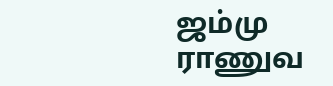ஜம்மு ராணுவ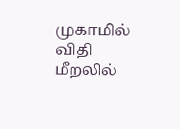முகாமில் விதி மீறலில்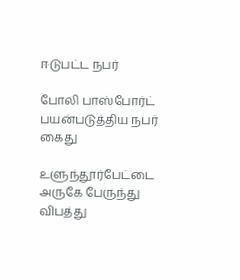ஈடுபட்ட நபர்

போலி பாஸ்போர்ட் பயன்படுத்திய நபர் கைது

உளுந்தூர்பேட்டை அருகே பேருந்து விபத்து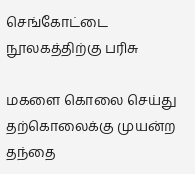செங்கோட்டை நூலகத்திற்கு பரிசு

மகளை கொலை செய்து தற்கொலைக்கு முயன்ற தந்தை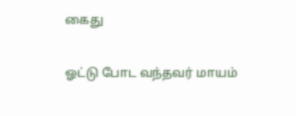கைது

ஓட்டு போட வந்தவர் மாயம்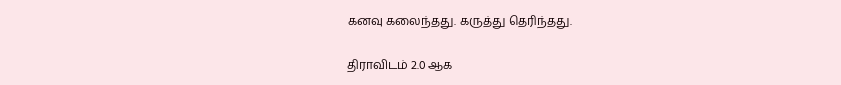கனவு கலைந்தது. கருத்து தெரிந்தது.

திராவிடம் 2.0 ஆக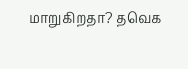மாறுகிறதா? தவெக